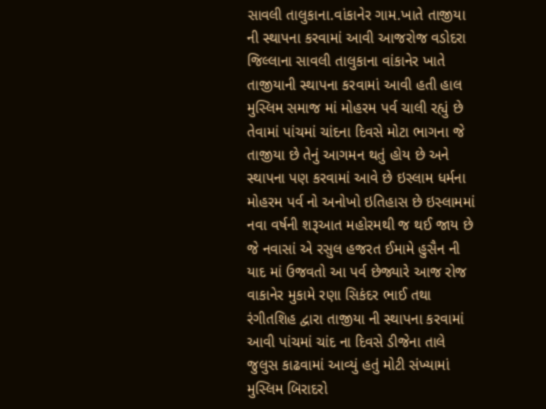સાવલી તાલુકાના.વાંકાનેર ગામ.ખાતે તાજીયા ની સ્થાપના કરવામાં આવી આજરોજ વડોદરા જિલ્લાના સાવલી તાલુકાના વાંકાનેર ખાતે તાજીયાની સ્થાપના કરવામાં આવી હતી હાલ મુસ્લિમ સમાજ માં મોહરમ પર્વ ચાલી રહ્યું છે તેવામાં પાંચમાં ચાંદના દિવસે મોટા ભાગના જે તાજીયા છે તેનું આગમન થતું હોય છે અને સ્થાપના પણ કરવામાં આવે છે ઇસ્લામ ધર્મના મોહરમ પર્વ નો અનોખો ઇતિહાસ છે ઇસ્લામમાં નવા વર્ષની શરૂઆત મહોરમથી જ થઈ જાય છે જે નવાસાં એ રસુલ હજરત ઈમામે હુસૈન ની યાદ માં ઉજવતો આ પર્વ છેજ્યારે આજ રોજ વાકાનેર મુકામે રણા સિકંદર ભાઈ તથા રંગીતશિહ દ્વારા તાજીયા ની સ્થાપના કરવામાં આવી પાંચમાં ચાંદ ના દિવસે ડીજેના તાલે જુલુસ કાઢવામાં આવ્યું હતું મોટી સંખ્યામાં મુસ્લિમ બિરાદરો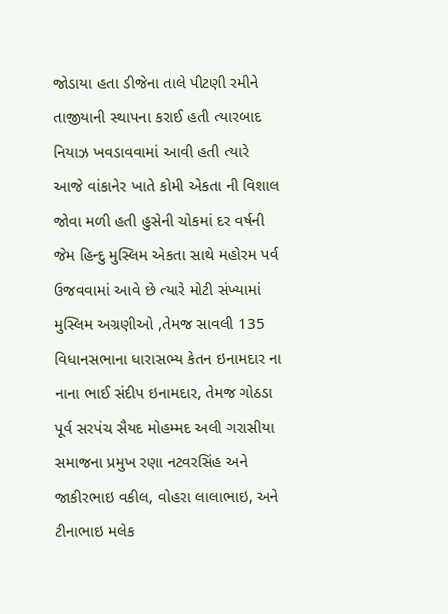જોડાયા હતા ડીજેના તાલે પીટણી રમીને તાજીયાની સ્થાપના કરાઈ હતી ત્યારબાદ નિયાઝ ખવડાવવામાં આવી હતી ત્યારે આજે વાંકાનેર ખાતે કોમી એકતા ની વિશાલ જોવા મળી હતી હુસેની ચોકમાં દર વર્ષની જેમ હિન્દુ મુસ્લિમ એકતા સાથે મહોરમ પર્વ ઉજવવામાં આવે છે ત્યારે મોટી સંખ્યામાં મુસ્લિમ અગ્રણીઓ ,તેમજ સાવલી 135 વિધાનસભાના ધારાસભ્ય કેતન ઇનામદાર ના નાના ભાઈ સંદીપ ઇનામદાર, તેમજ ગોઠડા પૂર્વ સરપંચ સૈયદ મોહમ્મદ અલી ગરાસીયા સમાજના પ્રમુખ રણા નટવરસિંહ અને જાકીરભાઇ વકીલ, વોહરા લાલાભાઇ, અને ટીનાભાઇ મલેક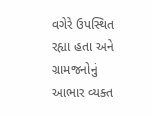વગેરે ઉપસ્થિત રહ્યા હતા અને ગ્રામજનોનું આભાર વ્યક્ત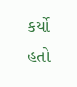કર્યો હતો